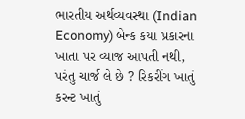ભારતીય અર્થવ્યવસ્થા (Indian Economy) બેન્ક કયા પ્રકારના ખાતા પર વ્યાજ આપતી નથી, પરંતુ ચાર્જ લે છે ? રિકરીંગ ખાતું કરન્ટ ખાતું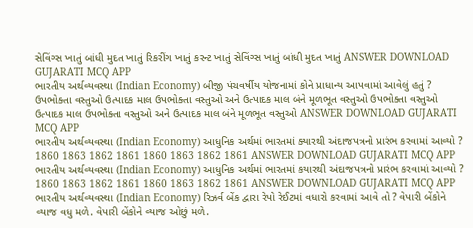સેવિંગ્સ ખાતું બાંધી મુદત ખાતું રિકરીંગ ખાતું કરન્ટ ખાતું સેવિંગ્સ ખાતું બાંધી મુદત ખાતું ANSWER DOWNLOAD GUJARATI MCQ APP
ભારતીય અર્થવ્યવસ્થા (Indian Economy) બીજી પંચવર્ષીય યોજનામાં કોને પ્રાધાન્ય આપવામાં આવેલું હતું ? ઉપભોક્તા વસ્તુઓ ઉત્પાદક માલ ઉપભોક્તા વસ્તુઓ અને ઉત્પાદક માલ બંને મૂળભૂત વસ્તુઓ ઉપભોક્તા વસ્તુઓ ઉત્પાદક માલ ઉપભોક્તા વસ્તુઓ અને ઉત્પાદક માલ બંને મૂળભૂત વસ્તુઓ ANSWER DOWNLOAD GUJARATI MCQ APP
ભારતીય અર્થવ્યવસ્થા (Indian Economy) આધુનિક અર્થમાં ભારતમાં ક્યારથી અંદાજપત્રનો પ્રારંભ કરવામાં આવ્યો ? 1860 1863 1862 1861 1860 1863 1862 1861 ANSWER DOWNLOAD GUJARATI MCQ APP
ભારતીય અર્થવ્યવસ્થા (Indian Economy) આધુનિક અર્થમાં ભારતમાં કયારથી અંદાજપત્રનો પ્રારંભ કરવામાં આવ્યો ? 1860 1863 1862 1861 1860 1863 1862 1861 ANSWER DOWNLOAD GUJARATI MCQ APP
ભારતીય અર્થવ્યવસ્થા (Indian Economy) રિઝર્વ બેંક દ્વારા રેપો રેઈટમાં વધારો કરવામાં આવે તો ? વેપારી બેંકોને વ્યાજ વધુ મળે. વેપારી બેંકોને વ્યાજ ઓછું મળે.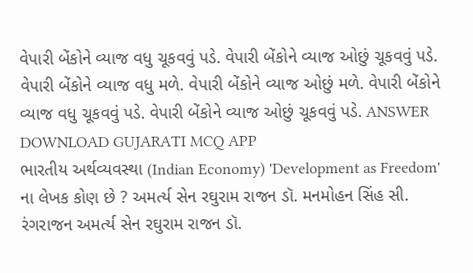વેપારી બેંકોને વ્યાજ વધુ ચૂકવવું પડે. વેપારી બેંકોને વ્યાજ ઓછું ચૂકવવું પડે. વેપારી બેંકોને વ્યાજ વધુ મળે. વેપારી બેંકોને વ્યાજ ઓછું મળે. વેપારી બેંકોને વ્યાજ વધુ ચૂકવવું પડે. વેપારી બેંકોને વ્યાજ ઓછું ચૂકવવું પડે. ANSWER DOWNLOAD GUJARATI MCQ APP
ભારતીય અર્થવ્યવસ્થા (Indian Economy) 'Development as Freedom' ના લેખક કોણ છે ? અમર્ત્ય સેન રઘુરામ રાજન ડૉ. મનમોહન સિંહ સી. રંગરાજન અમર્ત્ય સેન રઘુરામ રાજન ડૉ.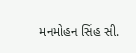મનમોહન સિંહ સી.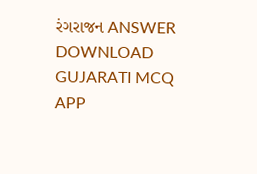રંગરાજન ANSWER DOWNLOAD GUJARATI MCQ APP